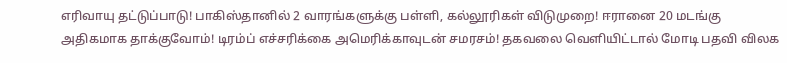எரிவாயு தட்டுப்பாடு! பாகிஸ்தானில் 2 வாரங்களுக்கு பள்ளி, கல்லூரிகள் விடுமுறை! ஈரானை 20 மடங்கு அதிகமாக தாக்குவோம்! டிரம்ப் எச்சரிக்கை அமெரிக்காவுடன் சமரசம்! தகவலை வெளியிட்டால் மோடி பதவி விலக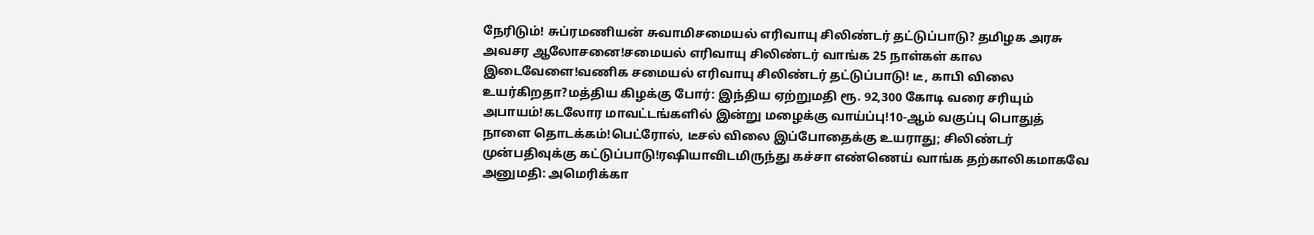நேரிடும்! சுப்ரமணியன் சுவாமிசமையல் எரிவாயு சிலிண்டர் தட்டுப்பாடு? தமிழக அரசு அவசர ஆலோசனை!சமையல் எரிவாயு சிலிண்டர் வாங்க 25 நாள்கள் கால இடைவேளை!வணிக சமையல் எரிவாயு சிலிண்டர் தட்டுப்பாடு! டீ, காபி விலை உயர்கிறதா?மத்திய கிழக்கு போர்: இந்திய ஏற்றுமதி ரூ. 92,300 கோடி வரை சரியும் அபாயம்!கடலோர மாவட்டங்களில் இன்று மழைக்கு வாய்ப்பு!10-ஆம் வகுப்பு பொதுத் நாளை தொடக்கம்!பெட்ரோல், டீசல் விலை இப்போதைக்கு உயராது; சிலிண்டர் முன்பதிவுக்கு கட்டுப்பாடு!ரஷியாவிடமிருந்து கச்சா எண்ணெய் வாங்க தற்காலிகமாகவே அனுமதி: அமெரிக்கா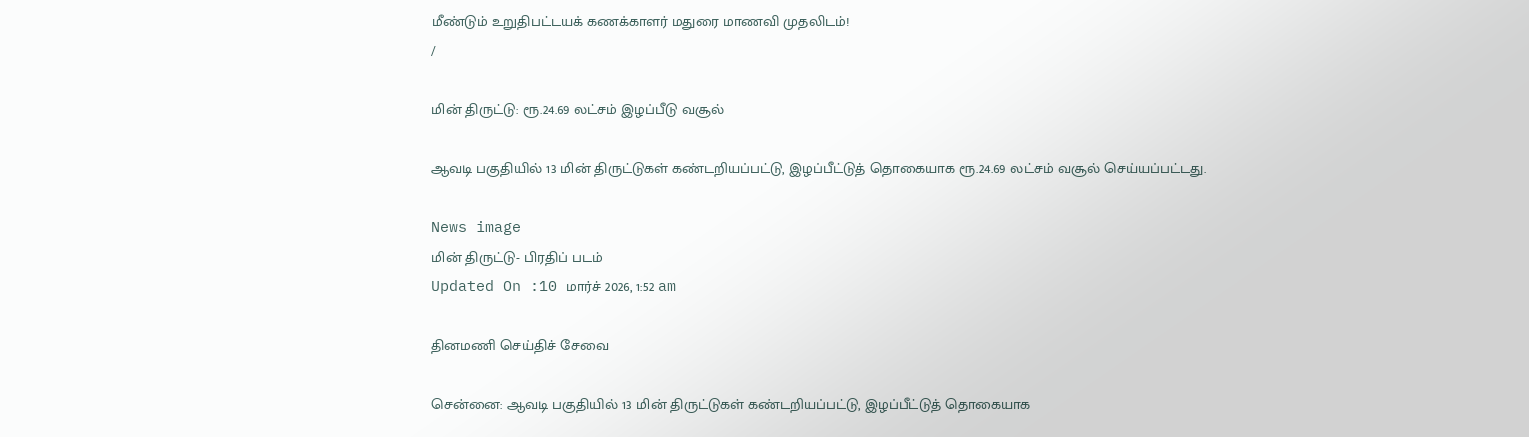மீண்டும் உறுதிபட்டயக் கணக்காளர் மதுரை மாணவி முதலிடம்!
/

மின் திருட்டு: ரூ.24.69 லட்சம் இழப்பீடு வசூல்

ஆவடி பகுதியில் 13 மின் திருட்டுகள் கண்டறியப்பட்டு, இழப்பீட்டுத் தொகையாக ரூ.24.69 லட்சம் வசூல் செய்யப்பட்டது.

News image
மின் திருட்டு- பிரதிப் படம்
Updated On :10 மார்ச் 2026, 1:52 am

தினமணி செய்திச் சேவை

சென்னை: ஆவடி பகுதியில் 13 மின் திருட்டுகள் கண்டறியப்பட்டு, இழப்பீட்டுத் தொகையாக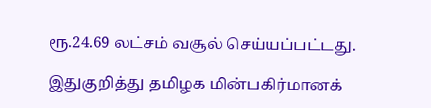ரூ.24.69 லட்சம் வசூல் செய்யப்பட்டது.

இதுகுறித்து தமிழக மின்பகிர்மானக்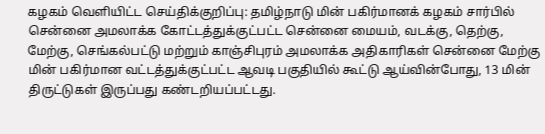கழகம் வெளியிட்ட செய்திக்குறிப்பு: தமிழ்நாடு மின் பகிர்மானக் கழகம் சார்பில் சென்னை அமலாக்க கோட்டத்துக்குட்பட்ட சென்னை மையம், வடக்கு, தெற்கு, மேற்கு, செங்கல்பட்டு மற்றும் காஞ்சிபுரம் அமலாக்க அதிகாரிகள் சென்னை மேற்கு மின் பகிர்மான வட்டத்துக்குட்பட்ட ஆவடி பகுதியில் கூட்டு ஆய்வின்போது, 13 மின் திருட்டுகள் இருப்பது கண்டறியப்பட்டது.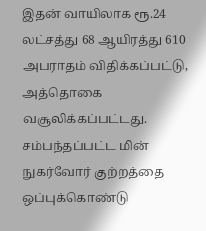இதன் வாயிலாக ரூ.24 லட்சத்து 68 ஆயிரத்து 610 அபராதம் விதிக்கப்பட்டு, அத்தொகை வசூலிக்கப்பட்டது. சம்பந்தப்பட்ட மின் நுகர்வோர் குற்றத்தை ஒப்புக்கொண்டு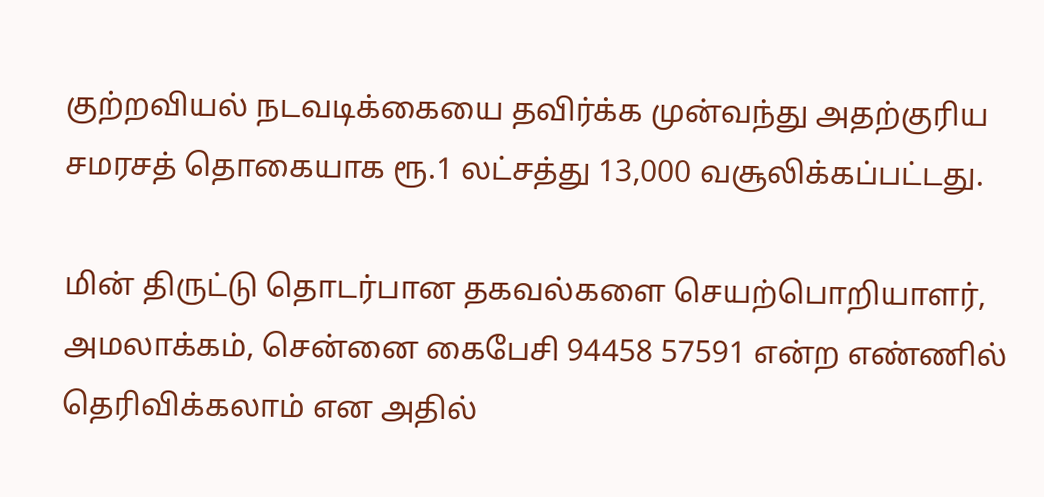குற்றவியல் நடவடிக்கையை தவிர்க்க முன்வந்து அதற்குரிய சமரசத் தொகையாக ரூ.1 லட்சத்து 13,000 வசூலிக்கப்பட்டது.

மின் திருட்டு தொடர்பான தகவல்களை செயற்பொறியாளர், அமலாக்கம், சென்னை கைபேசி 94458 57591 என்ற எண்ணில் தெரிவிக்கலாம் என அதில்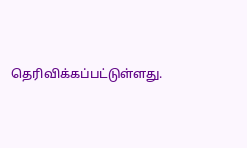தெரிவிக்கப்பட்டுள்ளது.